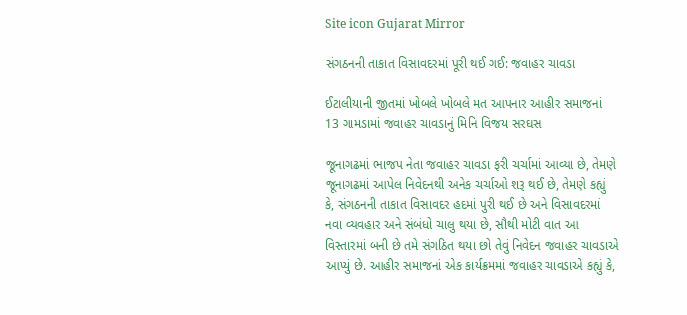Site icon Gujarat Mirror

સંગઠનની તાકાત વિસાવદરમાં પૂરી થઈ ગઈ: જવાહર ચાવડા

ઈટાલીયાની જીતમાં ખોબલે ખોબલે મત આપનાર આહીર સમાજનાં 13 ગામડામાં જવાહર ચાવડાનું મિનિ વિજય સરઘસ

જૂનાગઢમાં ભાજપ નેતા જવાહર ચાવડા ફરી ચર્ચામાં આવ્યા છે, તેમણે જૂનાગઢમાં આપેલ નિવેદનથી અનેક ચર્ચાઓ શરૂ થઈ છે, તેમણે કહ્યું કે, સંગઠનની તાકાત વિસાવદર હદમાં પુરી થઈ છે અને વિસાવદરમાં નવા વ્યવહાર અને સંબંધો ચાલુ થયા છે, સૌથી મોટી વાત આ વિસ્તારમાં બની છે તમે સંગઠિત થયા છો તેવું નિવેદન જવાહર ચાવડાએ આપ્યું છે. આહીર સમાજનાં એક કાર્યક્રમમાં જવાહર ચાવડાએ કહ્યું કે,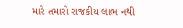મારે તમારો રાજકીય લાભ નથી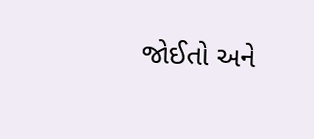જોઈતો અને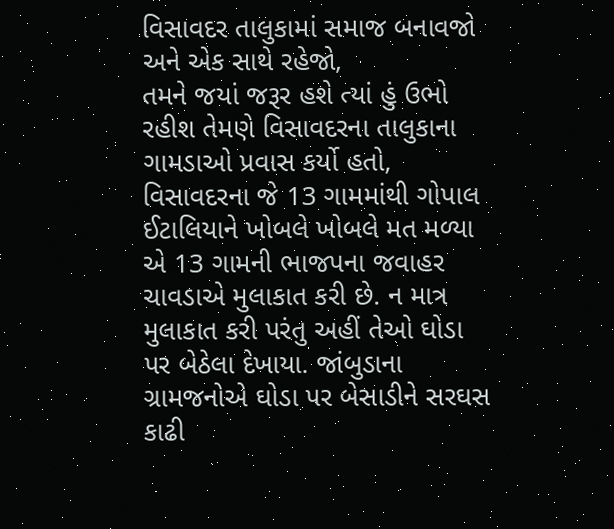વિસાવદર તાલુકામાં સમાજ બનાવજો અને એક સાથે રહેજો,
તમને જયાં જરૂર હશે ત્યાં હું ઉભો રહીશ તેમણે વિસાવદરના તાલુકાના ગામડાઓ પ્રવાસ કર્યો હતો, વિસાવદરના જે 13 ગામમાંથી ગોપાલ ઈટાલિયાને ખોબલે ખોબલે મત મળ્યા એ 13 ગામની ભાજપના જવાહર ચાવડાએ મુલાકાત કરી છે. ન માત્ર મુલાકાત કરી પરંતુ અહીં તેઓ ઘોડા પર બેઠેલા દેખાયા. જાંબુડાના ગ્રામજનોએ ઘોડા પર બેસાડીને સરઘસ કાઢી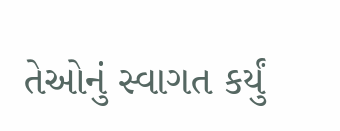તેઓનું સ્વાગત કર્યું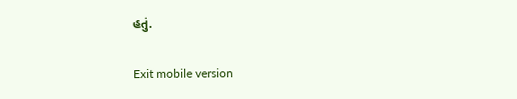હતું.

Exit mobile version